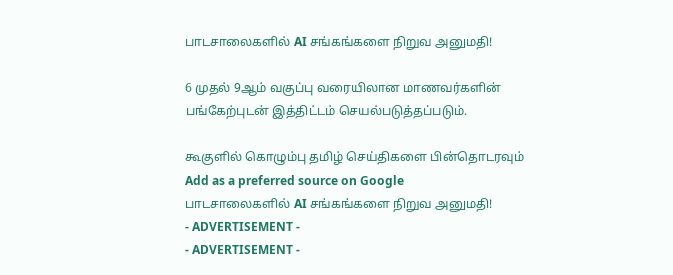பாடசாலைகளில் AI சங்கங்களை நிறுவ அனுமதி!

6 முதல் 9ஆம் வகுப்பு வரையிலான மாணவர்களின் பங்கேற்புடன் இத்திட்டம் செயல்படுத்தப்படும்.

கூகுளில் கொழும்பு தமிழ் செய்திகளை பின்தொடரவும் Add as a preferred source on Google
பாடசாலைகளில் AI சங்கங்களை நிறுவ அனுமதி!
- ADVERTISEMENT -
- ADVERTISEMENT -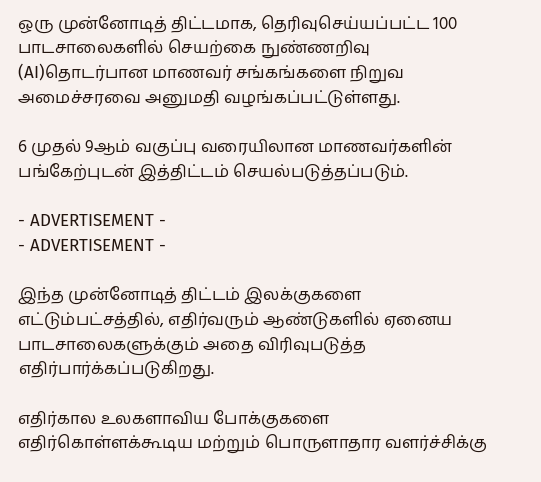ஒரு முன்னோடித் திட்டமாக, தெரிவுசெய்யப்பட்ட 100 பாடசாலைகளில் செயற்கை நுண்ணறிவு (AI)தொடர்பான மாணவர் சங்கங்களை நிறுவ அமைச்சரவை அனுமதி வழங்கப்பட்டுள்ளது.

6 முதல் 9ஆம் வகுப்பு வரையிலான மாணவர்களின் பங்கேற்புடன் இத்திட்டம் செயல்படுத்தப்படும்.

- ADVERTISEMENT -
- ADVERTISEMENT -

இந்த முன்னோடித் திட்டம் இலக்குகளை எட்டும்பட்சத்தில், எதிர்வரும் ஆண்டுகளில் ஏனைய பாடசாலைகளுக்கும் அதை விரிவுபடுத்த எதிர்பார்க்கப்படுகிறது.

எதிர்கால உலகளாவிய போக்குகளை எதிர்கொள்ளக்கூடிய மற்றும் பொருளாதார வளர்ச்சிக்கு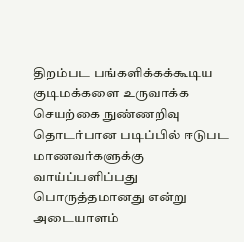திறம்பட பங்களிக்கக்கூடிய குடிமக்களை உருவாக்க செயற்கை நுண்ணறிவு தொடர்பான படிப்பில் ஈடுபட மாணவர்களுக்கு வாய்ப்பளிப்பது பொருத்தமானது என்று அடையாளம்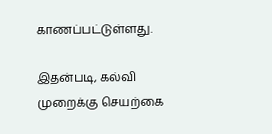காணப்பட்டுள்ளது.

இதன்படி, கல்வி முறைக்கு செயற்கை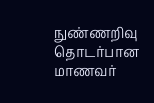நுண்ணறிவு தொடர்பான மாணவர்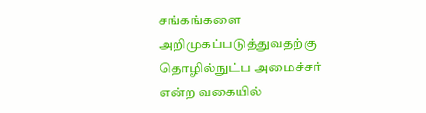சங்கங்களை அறிமுகப்படுத்துவதற்கு தொழில்நுட்ப அமைச்சர் என்ற வகையில்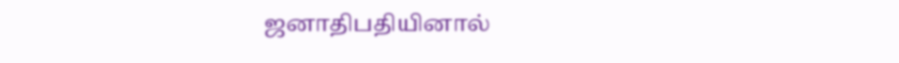ஜனாதிபதியினால்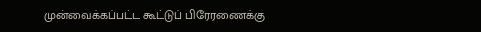முன்வைக்கப்பட்ட கூட்டுப் பிரேரணைக்கு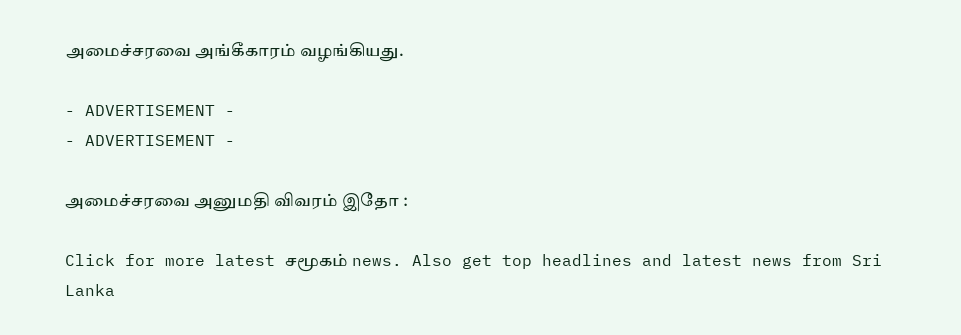அமைச்சரவை அங்கீகாரம் வழங்கியது.

- ADVERTISEMENT -
- ADVERTISEMENT -

அமைச்சரவை அனுமதி விவரம் இதோ :

Click for more latest சமூகம் news. Also get top headlines and latest news from Sri Lanka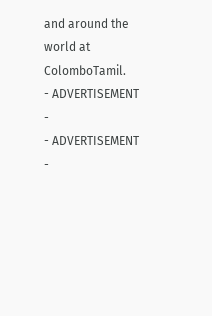and around the world at ColomboTamil.
- ADVERTISEMENT -
- ADVERTISEMENT -